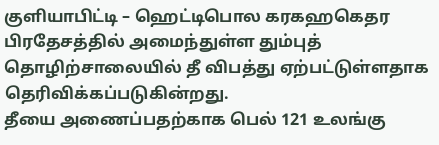குளியாபிட்டி – ஹெட்டிபொல கரகஹகெதர பிரதேசத்தில் அமைந்துள்ள தும்புத் தொழிற்சாலையில் தீ விபத்து ஏற்பட்டுள்ளதாக தெரிவிக்கப்படுகின்றது.
தீயை அணைப்பதற்காக பெல் 121 உலங்கு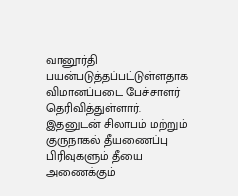வானூர்தி பயன்படுத்தப்பட்டுள்ளதாக விமானப்படை பேச்சாளர் தெரிவித்துள்ளார்.
இதனுடன் சிலாபம் மற்றும் குருநாகல் தீயணைப்பு பிரிவுகளும் தீயை அணைக்கும்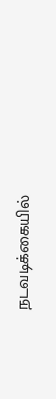நடவடிக்கையில்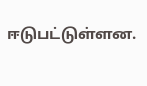ஈடுபட்டுள்ளன.